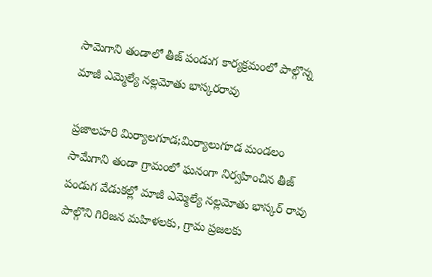సామెగాని తండాలో తీజ్ పండుగ కార్యక్రమంలో పాల్గొన్న మాజీ ఎమ్మెల్యే నల్లమోతు భాస్కరరావు

ప్రజాలహరి మిర్యాలగూడ;మిర్యాలుగూడ మండలం సామేగాని తండా గ్రామంలో ఘనంగా నిర్వహించిన తీజ్ పండుగ వేడుకల్లో మాజీ ఎమ్మెల్యే నల్లమోతు భాస్కర్ రావు పాల్గొని గిరిజన మహిళలకు, గ్రామ ప్రజలకు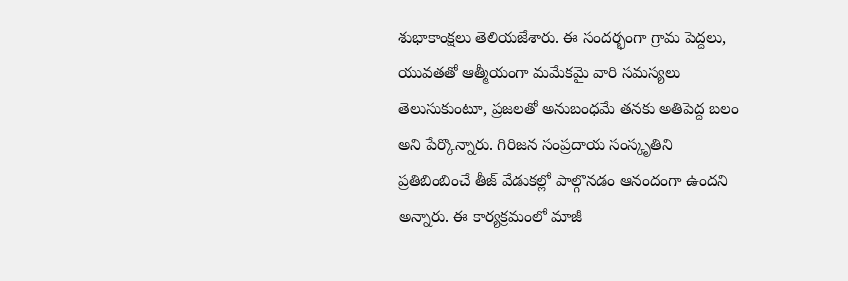శుభాకాంక్షలు తెలియజేశారు. ఈ సందర్భంగా గ్రామ పెద్దలు, యువతతో ఆత్మీయంగా మమేకమై వారి సమస్యలు తెలుసుకుంటూ, ప్రజలతో అనుబంధమే తనకు అతిపెద్ద బలం అని పేర్కొన్నారు. గిరిజన సంప్రదాయ సంస్కృతిని ప్రతిబింబించే తీజ్ వేడుకల్లో పాల్గొనడం ఆనందంగా ఉందని అన్నారు. ఈ కార్యక్రమంలో మాజీ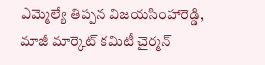ఎమ్మెల్యే తిప్పన విజయసింహారెడ్డి, మాజీ మార్కెట్ కమిటీ చైర్మన్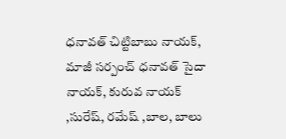ధనావత్ చిట్టిబాబు నాయక్, మాజీ సర్పంచ్ ధనావత్ సైదా నాయక్, కురువ నాయక్ ,సురేష్, రమేష్ ,బాల, బాలు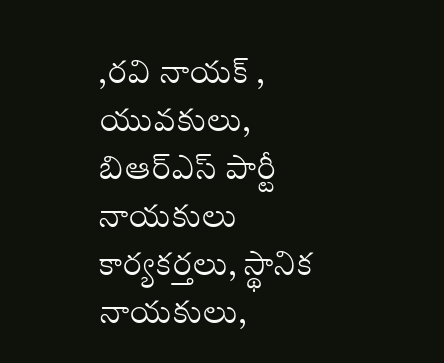,రవి నాయక్ , యువకులు, బిఆర్ఎస్ పార్టీ నాయకులు కార్యకర్తలు, స్థానిక నాయకులు,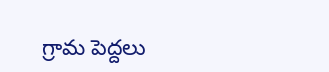గ్రామ పెద్దలు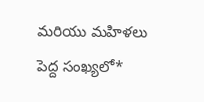మరియు మహిళలు పెద్ద సంఖ్యలో*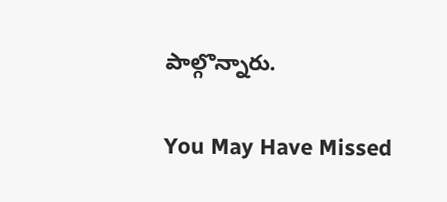పాల్గొన్నారు.

You May Have Missed